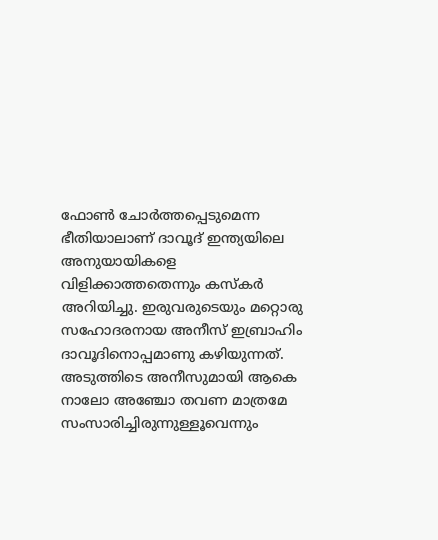ഫോൺ ചോർത്തപ്പെടുമെന്ന ഭീതിയാലാണ് ദാവൂദ് ഇന്ത്യയിലെ അനുയായികളെ വിളിക്കാത്തതെന്നും കസ്കർ അറിയിച്ചു. ഇരുവരുടെയും മറ്റൊരു സഹോദരനായ അനീസ് ഇബ്രാഹിം ദാവൂദിനൊപ്പമാണു കഴിയുന്നത്. അടുത്തിടെ അനീസുമായി ആകെ നാലോ അഞ്ചോ തവണ മാത്രമേ സംസാരിച്ചിരുന്നുള്ളൂവെന്നും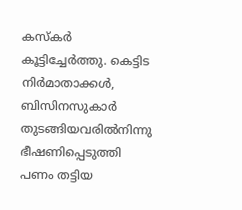കസ്കർ കൂട്ടിച്ചേർത്തു. കെട്ടിട നിർമാതാക്കൾ, ബിസിനസുകാർ തുടങ്ങിയവരിൽനിന്നു ഭീഷണിപ്പെടുത്തി പണം തട്ടിയ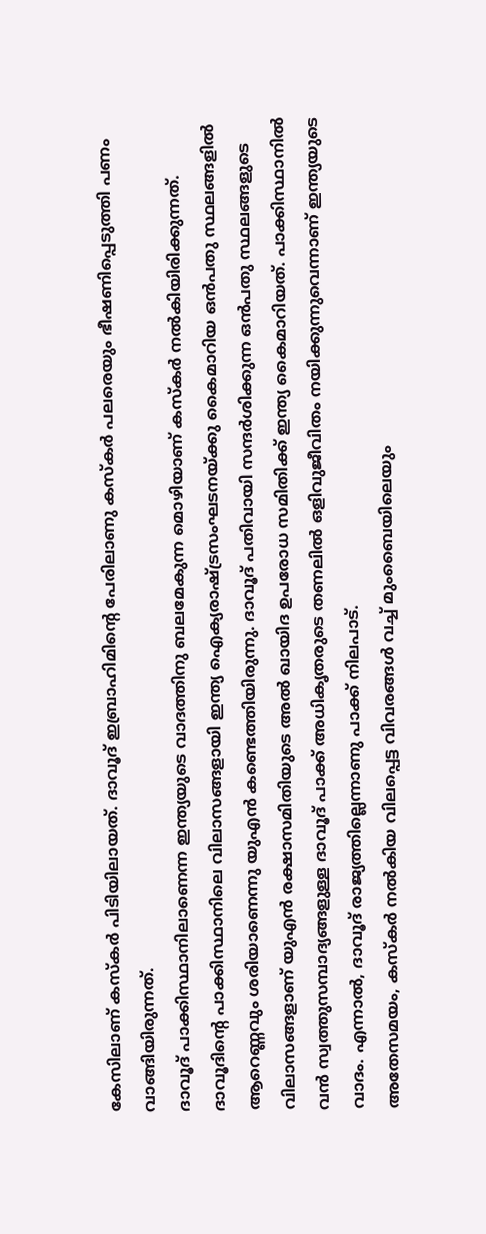കേസിലാണ് കസ്കർ പിടിയിലായത്. ദാവൂദ് ഇബ്രാഹിമിന്റെ പേരിലാണു കസ്കർ പലരെയും ഭീഷണിപ്പെടുത്തി പണം വാങ്ങിയിരുന്നത്.
ദാവൂദ് പാക്കിസ്ഥാനിലാണെന്ന ഇന്ത്യയുടെ വാദത്തിനു ബലമേകുന്ന മൊഴിയാണ് കസ്കർ നൽകിയിരിക്കുന്നത്. ദാവൂദിന്റെ പാക്കിസ്ഥാനിലെ വിലാസങ്ങളായി ഇന്ത്യ ഐക്യരാഷ്ട്രസംഘടനയ്ക്കു കൈമാറിയ ഒൻപതു സ്ഥലങ്ങളിൽ ആറെണ്ണവും ശരിയാണെന്നു യുഎൻ കണ്ടെത്തിയിരുന്നു. ദാവൂദ് പതിവായി സന്ദർശിക്കുന്ന ഒൻപതു സ്ഥലങ്ങളുടെ വിലാസങ്ങളാണ് യുഎൻ രക്ഷാസമിതിയുടെ അൽ ഖായിദ ഉപരോധ സമിതിക്ക് ഇന്ത്യ കൈമാറിയത്. പാക്കിസ്ഥാനിൽ വൻ സ്വത്തുസമ്പാദ്യങ്ങളുള്ള ദാവൂദ് പാക്ക് അധികൃതരുടെ തണലിൽ ഒളിവുജീവിതം നയിക്കുന്നുവെന്നാണ് ഇന്ത്യയുടെ വാദം. എന്നാൽ, ദാവൂദ് രാജ്യത്തില്ലെന്നാണു പാക്ക് നിലപാട്.
അതേസമയം, കസ്കർ നൽകിയ വിലപ്പെട്ട വിവരങ്ങൾ വച്ച് മുംബൈയിലെയും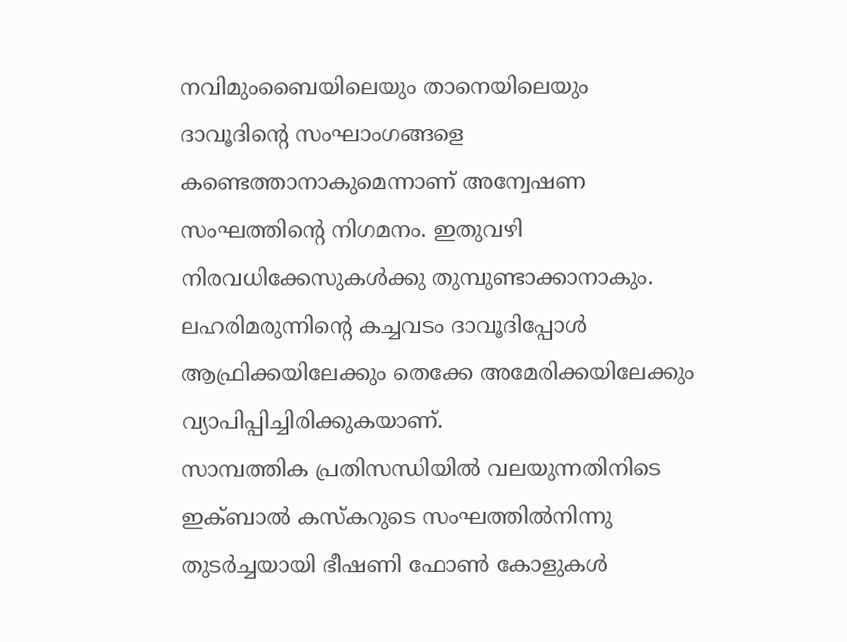നവിമുംബൈയിലെയും താനെയിലെയും ദാവൂദിന്റെ സംഘാംഗങ്ങളെ കണ്ടെത്താനാകുമെന്നാണ് അന്വേഷണ സംഘത്തിന്റെ നിഗമനം. ഇതുവഴി നിരവധിക്കേസുകൾക്കു തുമ്പുണ്ടാക്കാനാകും. ലഹരിമരുന്നിന്റെ കച്ചവടം ദാവൂദിപ്പോൾ ആഫ്രിക്കയിലേക്കും തെക്കേ അമേരിക്കയിലേക്കും വ്യാപിപ്പിച്ചിരിക്കുകയാണ്.
സാമ്പത്തിക പ്രതിസന്ധിയിൽ വലയുന്നതിനിടെ ഇക്ബാൽ കസ്കറുടെ സംഘത്തിൽനിന്നു തുടർച്ചയായി ഭീഷണി ഫോൺ കോളുകൾ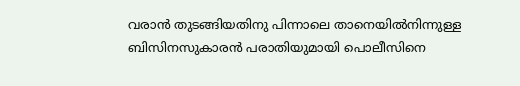വരാൻ തുടങ്ങിയതിനു പിന്നാലെ താനെയിൽനിന്നുള്ള ബിസിനസുകാരൻ പരാതിയുമായി പൊലീസിനെ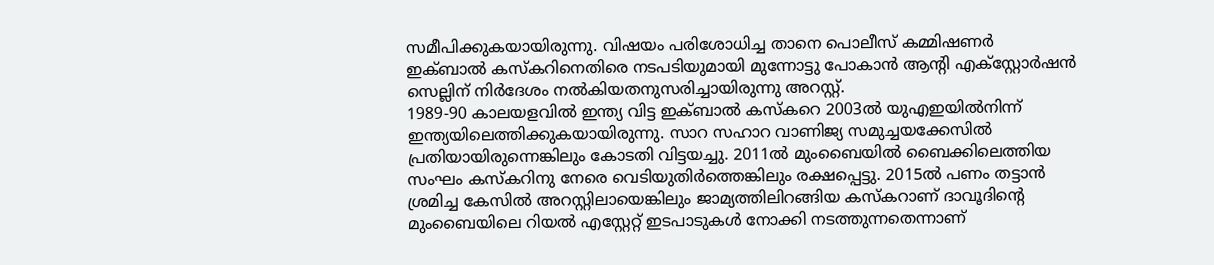സമീപിക്കുകയായിരുന്നു. വിഷയം പരിശോധിച്ച താനെ പൊലീസ് കമ്മിഷണർ ഇക്ബാൽ കസ്കറിനെതിരെ നടപടിയുമായി മുന്നോട്ടു പോകാൻ ആന്റി എക്സ്റ്റോർഷൻ സെല്ലിന് നിർദേശം നൽകിയതനുസരിച്ചായിരുന്നു അറസ്റ്റ്.
1989-90 കാലയളവിൽ ഇന്ത്യ വിട്ട ഇക്ബാൽ കസ്കറെ 2003ൽ യുഎഇയിൽനിന്ന് ഇന്ത്യയിലെത്തിക്കുകയായിരുന്നു. സാറ സഹാറ വാണിജ്യ സമുച്ചയക്കേസിൽ പ്രതിയായിരുന്നെങ്കിലും കോടതി വിട്ടയച്ചു. 2011ൽ മുംബൈയിൽ ബൈക്കിലെത്തിയ സംഘം കസ്കറിനു നേരെ വെടിയുതിർത്തെങ്കിലും രക്ഷപ്പെട്ടു. 2015ൽ പണം തട്ടാൻ ശ്രമിച്ച കേസിൽ അറസ്റ്റിലായെങ്കിലും ജാമ്യത്തിലിറങ്ങിയ കസ്കറാണ് ദാവൂദിന്റെ മുംബൈയിലെ റിയൽ എസ്റ്റേറ്റ് ഇടപാടുകൾ നോക്കി നടത്തുന്നതെന്നാണ്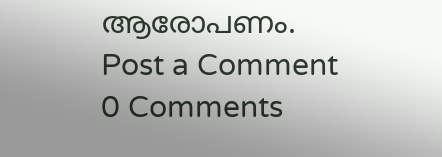ആരോപണം.
Post a Comment
0 Comments